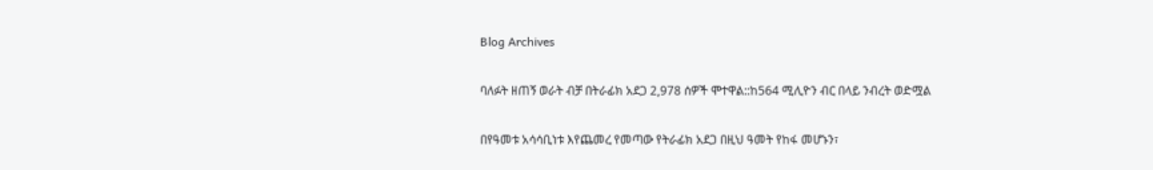Blog Archives

ባለፉት ዘጠኝ ወራት ብቻ በትራፊክ አደጋ 2,978 ሰዎች ሞተዋል::ከ564 ሚሊዮን ብር በላይ ንብረት ወድሟል

በየዓመቱ አሳሳቢነቱ እየጨመረ የመጣው የትራፊክ አደጋ በዚህ ዓመት የከፋ መሆኑን፣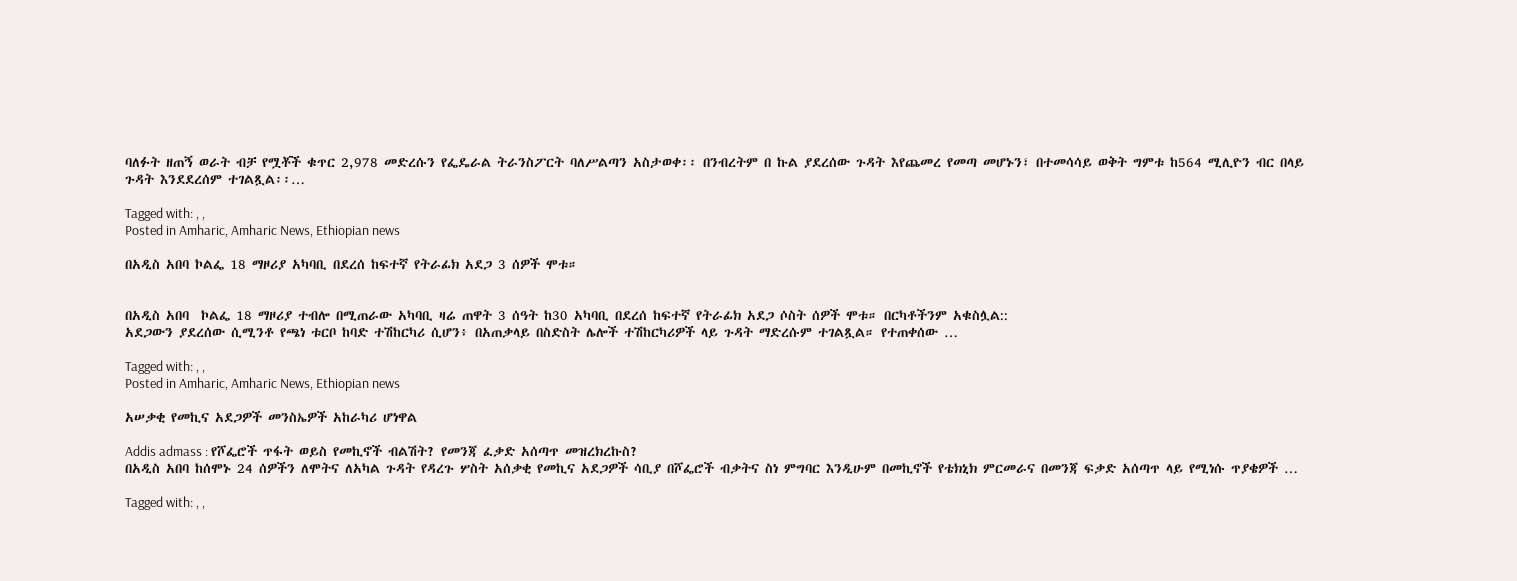ባለፉት ዘጠኝ ወራት ብቻ የሟቾች ቁጥር 2,978 መድረሱን የፌዴራል ትራንስፖርት ባለሥልጣን አስታወቀ፡፡ በንብረትም በ ኩል ያደረሰው ጉዳት እየጨመረ የመጣ መሆኑን፣ በተመሳሳይ ወቅት ግምቱ ከ564 ሚሊዮን ብር በላይ ጉዳት እንደደረሰም ተገልጿል፡፡…

Tagged with: , ,
Posted in Amharic, Amharic News, Ethiopian news

በአዲስ አበባ ኮልፌ 18 ማዞሪያ አካባቢ በደረሰ ከፍተኛ የትራፊክ አደጋ 3 ሰዎች ሞቱ።


በአዲስ አበባ  ኮልፌ 18 ማዞሪያ ተብሎ በሚጠራው አካባቢ ዛሬ ጠዋት 3 ሰዓት ከ30 አካባቢ በደረሰ ከፍተኛ የትራፊክ አደጋ ሶስት ሰዎች ሞቱ። በርካቶችንም አቁስሏል::
አደጋውን ያደረሰው ሲሚንቶ የጫነ ቱርቦ ከባድ ተሽከርካሪ ሲሆን፥ በአጠቃላይ በስድስት ሌሎች ተሽከርካሪዎች ላይ ጉዳት ማድረሱም ተገልጿል። የተጠቀሰው …

Tagged with: , ,
Posted in Amharic, Amharic News, Ethiopian news

አሠቃቂ የመኪና አደጋዎች መንስኤዎች አከራካሪ ሆነዋል

Addis admass : የሾፌሮች ጥፋት ወይስ የመኪኖች ብልሽት? የመንጃ ፈቃድ አሰጣጥ መዝረክረኩስ?
በአዲስ አበባ ከሰሞኑ 24 ሰዎችን ለሞትና ለአካል ጉዳት የዳረጉ ሦስት አሰቃቂ የመኪና አደጋዎች ሳቢያ በሾፌሮች ብቃትና ስነ ምግባር እንዲሁም በመኪኖች የቴክኒክ ምርመራና በመንጃ ፍቃድ አሰጣጥ ላይ የሚነሱ ጥያቄዎች …

Tagged with: , ,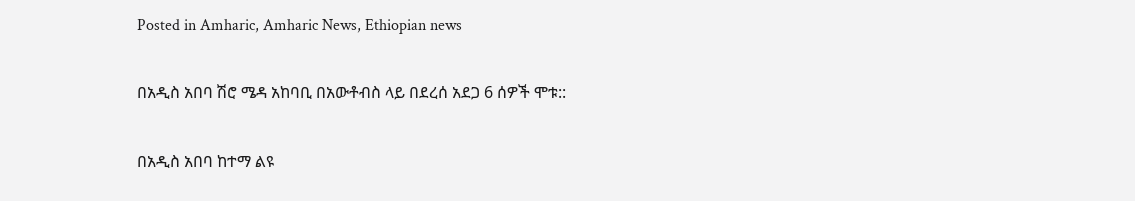Posted in Amharic, Amharic News, Ethiopian news

በአዲስ አበባ ሽሮ ሜዳ አከባቢ በአውቶብስ ላይ በደረሰ አደጋ 6 ሰዎች ሞቱ::

በአዲስ አበባ ከተማ ልዩ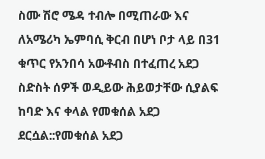ስሙ ሽሮ ሜዳ ተብሎ በሚጠራው እና ለአሜሪካ ኤምባሲ ቅርብ በሆነ ቦታ ላይ በ31 ቁጥር የአንበሳ አውቶብስ በተፈጠረ አደጋ ስድስት ሰዎች ወዲይው ሕይወታቸው ሲያልፍ ከባድ እና ቀላል የመቁሰል አደጋ ደርሷል::የመቁሰል አደጋ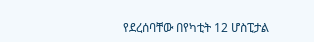የደረሰባቸው በየካቲት 12 ሆስፒታል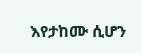እየታከሙ ሲሆን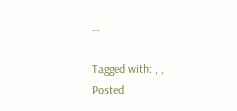…

Tagged with: , ,
Posted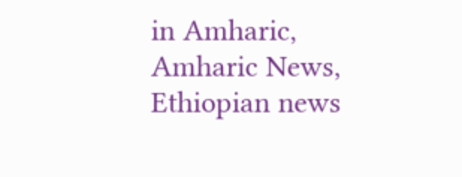in Amharic, Amharic News, Ethiopian news